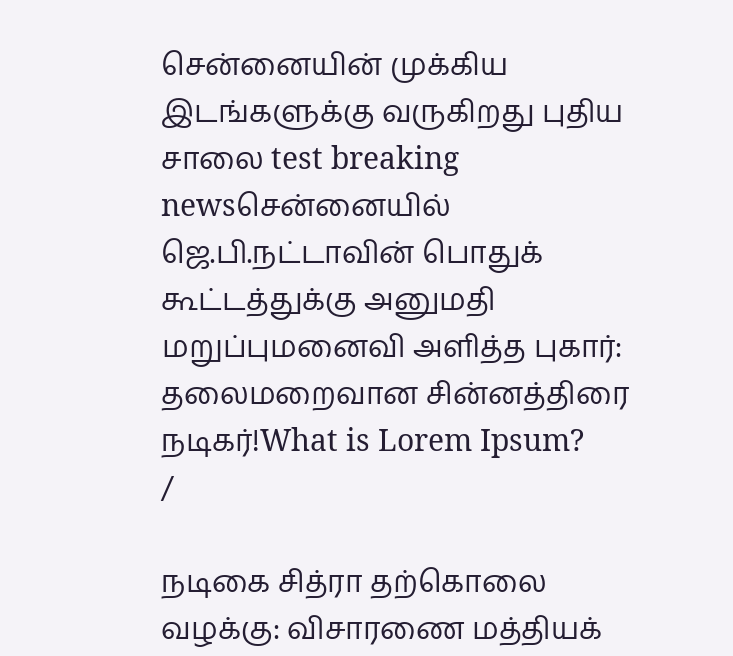சென்னையின் முக்கிய இடங்களுக்கு வருகிறது புதிய சாலை test breaking newsசென்னையில் ஜெ.பி.நட்டாவின் பொதுக் கூட்டத்துக்கு அனுமதி மறுப்புமனைவி அளித்த புகார்: தலைமறைவான சின்னத்திரை நடிகர்!What is Lorem Ipsum?
/

நடிகை சித்ரா தற்கொலை வழக்கு: விசாரணை மத்தியக்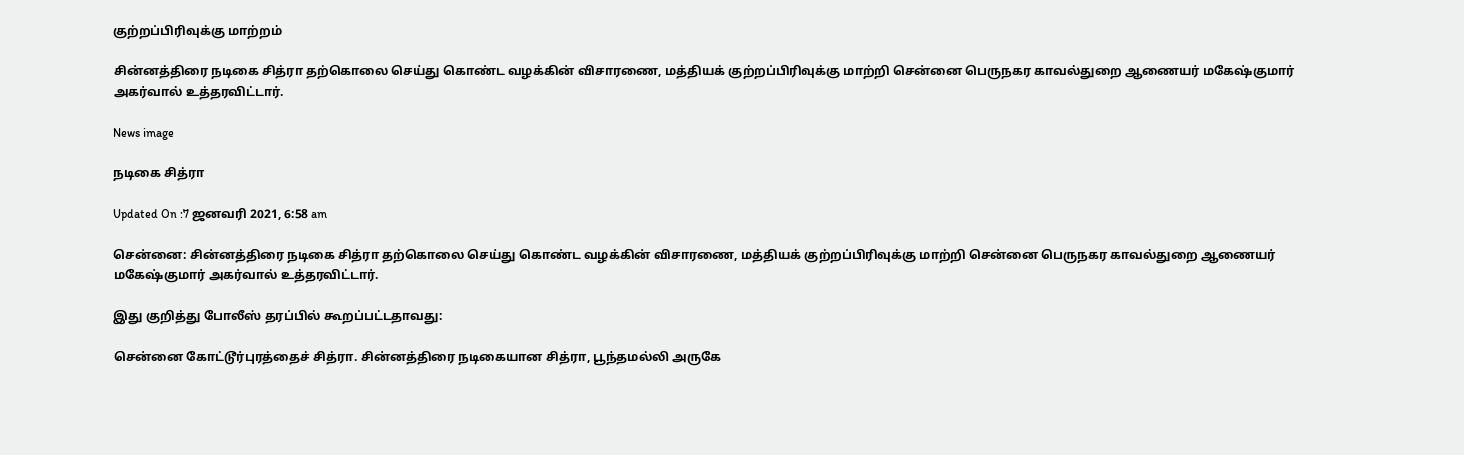குற்றப்பிரிவுக்கு மாற்றம்

சின்னத்திரை நடிகை சித்ரா தற்கொலை செய்து கொண்ட வழக்கின் விசாரணை, மத்தியக் குற்றப்பிரிவுக்கு மாற்றி சென்னை பெருநகர காவல்துறை ஆணையர் மகேஷ்குமார் அகர்வால் உத்தரவிட்டார்.

News image

நடிகை சித்ரா

Updated On :7 ஜனவரி 2021, 6:58 am

சென்னை: சின்னத்திரை நடிகை சித்ரா தற்கொலை செய்து கொண்ட வழக்கின் விசாரணை, மத்தியக் குற்றப்பிரிவுக்கு மாற்றி சென்னை பெருநகர காவல்துறை ஆணையர் மகேஷ்குமார் அகர்வால் உத்தரவிட்டார்.

இது குறித்து போலீஸ் தரப்பில் கூறப்பட்டதாவது:

சென்னை கோட்டூர்புரத்தைச் சித்ரா. சின்னத்திரை நடிகையான சித்ரா, பூந்தமல்லி அருகே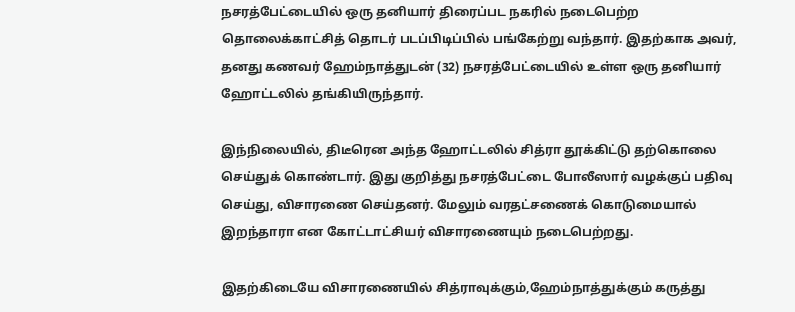நசரத்பேட்டையில் ஒரு தனியார் திரைப்பட நகரில் நடைபெற்ற தொலைக்காட்சித் தொடர் படப்பிடிப்பில் பங்கேற்று வந்தார். இதற்காக அவர், தனது கணவர் ஹேம்நாத்துடன் (32) நசரத்பேட்டையில் உள்ள ஒரு தனியார் ஹோட்டலில் தங்கியிருந்தார்.

இந்நிலையில், திடீரென அந்த ஹோட்டலில் சித்ரா தூக்கிட்டு தற்கொலை செய்துக் கொண்டார். இது குறித்து நசரத்பேட்டை போலீஸார் வழக்குப் பதிவு செய்து, விசாரணை செய்தனர். மேலும் வரதட்சணைக் கொடுமையால் இறந்தாரா என கோட்டாட்சியர் விசாரணையும் நடைபெற்றது.

இதற்கிடையே விசாரணையில் சித்ராவுக்கும்,ஹேம்நாத்துக்கும் கருத்து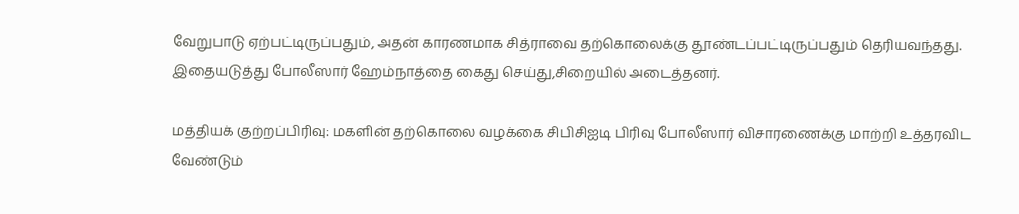வேறுபாடு ஏற்பட்டிருப்பதும், அதன் காரணமாக சித்ராவை தற்கொலைக்கு தூண்டப்பட்டிருப்பதும் தெரியவந்தது. இதையடுத்து போலீஸார் ஹேம்நாத்தை கைது செய்து,சிறையில் அடைத்தனர்.

மத்தியக் குற்றப்பிரிவு: மகளின் தற்கொலை வழக்கை சிபிசிஐடி பிரிவு போலீஸார் விசாரணைக்கு மாற்றி உத்தரவிட வேண்டும்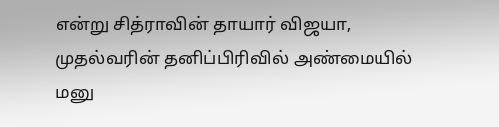என்று சித்ராவின் தாயார் விஜயா, முதல்வரின் தனிப்பிரிவில் அண்மையில் மனு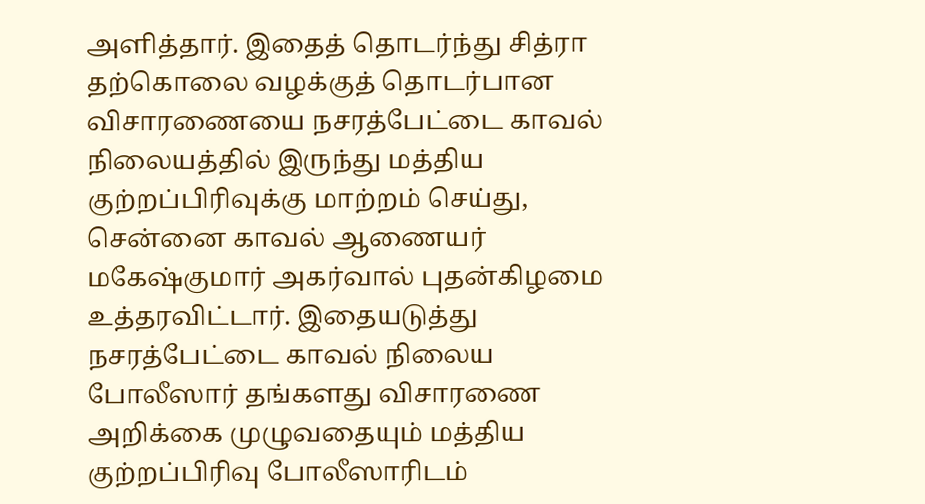அளித்தார். இதைத் தொடர்ந்து சித்ரா தற்கொலை வழக்குத் தொடர்பான விசாரணையை நசரத்பேட்டை காவல் நிலையத்தில் இருந்து மத்திய குற்றப்பிரிவுக்கு மாற்றம் செய்து, சென்னை காவல் ஆணையர் மகேஷ்குமார் அகர்வால் புதன்கிழமை உத்தரவிட்டார். இதையடுத்து நசரத்பேட்டை காவல் நிலைய போலீஸார் தங்களது விசாரணை அறிக்கை முழுவதையும் மத்திய குற்றப்பிரிவு போலீஸாரிடம்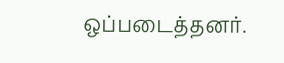ஒப்படைத்தனர்.